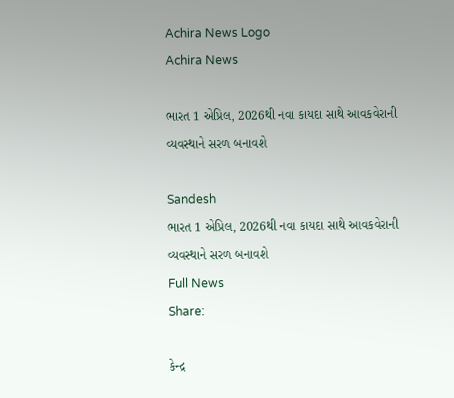Achira News Logo
Achira News

ભારત 1 એપ્રિલ, 2026થી નવા કાયદા સાથે આવકવેરાની વ્યવસ્થાને સરળ બનાવશે

Sandesh
ભારત 1 એપ્રિલ, 2026થી નવા કાયદા સાથે આવકવેરાની વ્યવસ્થાને સરળ બનાવશે
Full News
Share:

કેન્દ્ર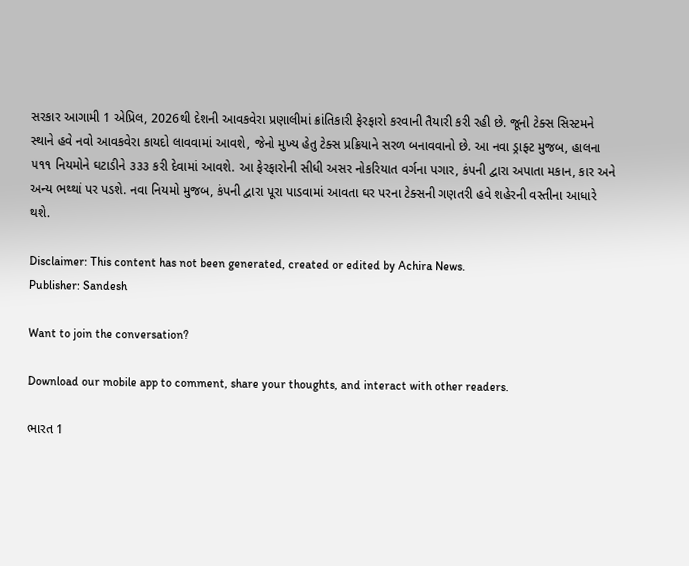સરકાર આગામી 1 એપ્રિલ, 2026થી દેશની આવકવેરા પ્રણાલીમાં ક્રાંતિકારી ફેરફારો કરવાની તૈયારી કરી રહી છે. જૂની ટેક્સ સિસ્ટમને સ્થાને હવે નવો આવકવેરા કાયદો લાવવામાં આવશે, જેનો મુખ્ય હેતુ ટેક્સ પ્રક્રિયાને સરળ બનાવવાનો છે. આ નવા ડ્રાફ્ટ મુજબ, હાલના ૫૧૧ નિયમોને ઘટાડીને ૩૩૩ કરી દેવામાં આવશે. આ ફેરફારોની સીધી અસર નોકરિયાત વર્ગના પગાર, કંપની દ્વારા અપાતા મકાન, કાર અને અન્ય ભથ્થાં પર પડશે. નવા નિયમો મુજબ, કંપની દ્વારા પૂરા પાડવામાં આવતા ઘર પરના ટેક્સની ગણતરી હવે શહેરની વસ્તીના આધારે થશે.

Disclaimer: This content has not been generated, created or edited by Achira News.
Publisher: Sandesh

Want to join the conversation?

Download our mobile app to comment, share your thoughts, and interact with other readers.

ભારત 1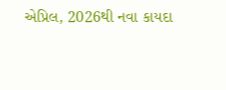એપ્રિલ, 2026થી નવા કાયદા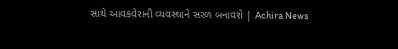સાથે આવકવેરાની વ્યવસ્થાને સરળ બનાવશે | Achira News